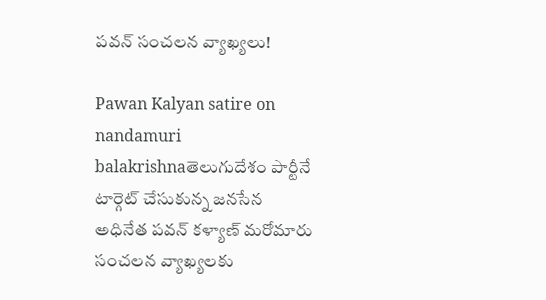పవన్ సంచలన వ్యాఖ్యలు!

Pawan Kalyan satire on nandamuri balakrishnaతెలుగుదేశం పార్టీనే టార్గెట్ చేసుకున్న జనసేన అధినేత పవన్ కళ్యాణ్ మరోమారు సంచలన వ్యాఖ్యలకు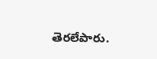తెరలేపారు.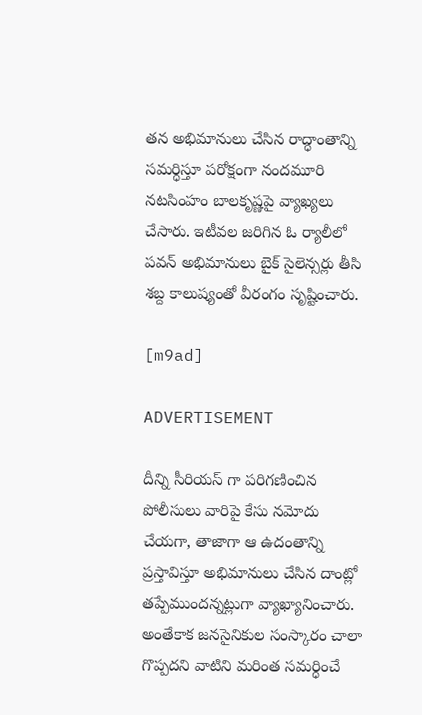తన అభిమానులు చేసిన రాద్ధాంతాన్ని సమర్ధిస్తూ పరోక్షంగా నందమూరి నటసింహం బాలకృష్ణపై వ్యాఖ్యలు చేసారు. ఇటీవల జరిగిన ఓ ర్యాలీలో పవన్ అభిమానులు బైక్ సైలెన్సర్లు తీసి శబ్ద కాలుష్యంతో వీరంగం సృష్టించారు.

[m9ad]

ADVERTISEMENT

దీన్ని సీరియస్ గా పరిగణించిన పోలీసులు వారిపై కేసు నమోదు చేయగా, తాజాగా ఆ ఉదంతాన్ని ప్రస్తావిస్తూ అభిమానులు చేసిన దాంట్లో తప్పేముందన్నట్లుగా వ్యాఖ్యానించారు. అంతేకాక జనసైనికుల సంస్కారం చాలా గొప్పదని వాటిని మరింత సమర్ధించే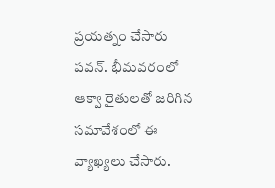ప్రయత్నం చేసారు పవన్. భీమవరంలో ఆక్వా రైతులతో జరిగిన సమావేశంలో ఈ వ్యాఖ్యలు చేసారు.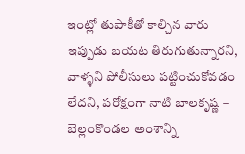ఇంట్లో తుపాకీతో కాల్చిన వారు ఇప్పుడు బయట తిరుగుతున్నారని, వాళ్ళని పోలీసులు పట్టించుకోవడం లేదని, పరోక్షంగా నాటి బాలకృష్ణ – బెల్లంకొండల అంశాన్ని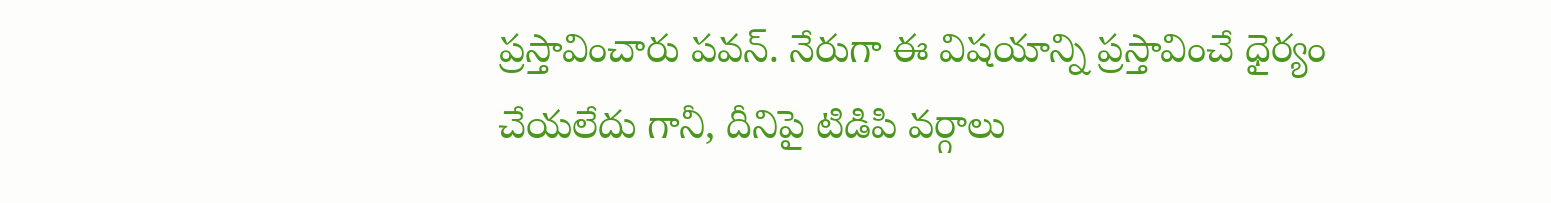ప్రస్తావించారు పవన్. నేరుగా ఈ విషయాన్ని ప్రస్తావించే ధైర్యం చేయలేదు గానీ, దీనిపై టిడిపి వర్గాలు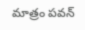మాత్రం పవన్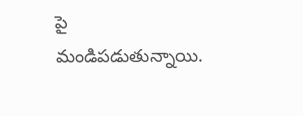పై మండిపడుతున్నాయి.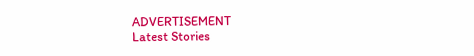ADVERTISEMENT
Latest Stories